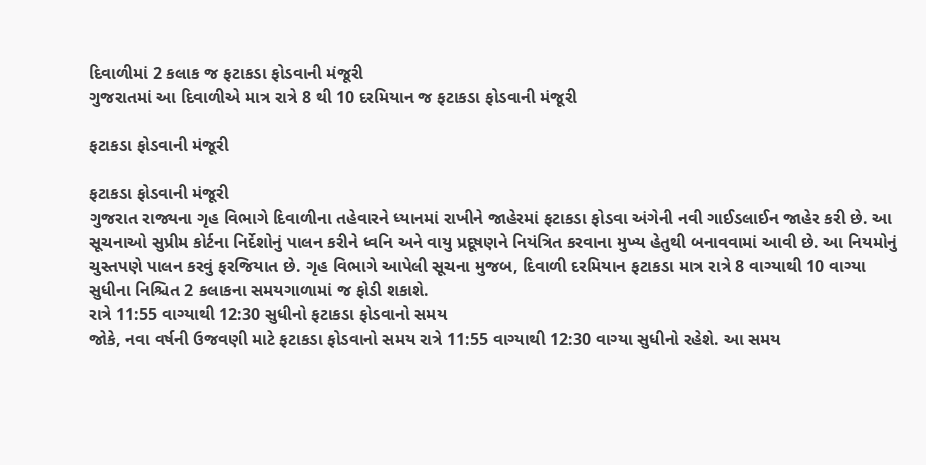દિવાળીમાં 2 કલાક જ ફટાકડા ફોડવાની મંજૂરી
ગુજરાતમાં આ દિવાળીએ માત્ર રાત્રે 8 થી 10 દરમિયાન જ ફટાકડા ફોડવાની મંજૂરી

ફટાકડા ફોડવાની મંજૂરી

ફટાકડા ફોડવાની મંજૂરી
ગુજરાત રાજ્યના ગૃહ વિભાગે દિવાળીના તહેવારને ધ્યાનમાં રાખીને જાહેરમાં ફટાકડા ફોડવા અંગેની નવી ગાઈડલાઈન જાહેર કરી છે. આ સૂચનાઓ સુપ્રીમ કોર્ટના નિર્દેશોનું પાલન કરીને ધ્વનિ અને વાયુ પ્રદૂષણને નિયંત્રિત કરવાના મુખ્ય હેતુથી બનાવવામાં આવી છે. આ નિયમોનું ચુસ્તપણે પાલન કરવું ફરજિયાત છે. ગૃહ વિભાગે આપેલી સૂચના મુજબ, દિવાળી દરમિયાન ફટાકડા માત્ર રાત્રે 8 વાગ્યાથી 10 વાગ્યા સુધીના નિશ્ચિત 2 કલાકના સમયગાળામાં જ ફોડી શકાશે.
રાત્રે 11:55 વાગ્યાથી 12:30 સુધીનો ફટાકડા ફોડવાનો સમય
જોકે, નવા વર્ષની ઉજવણી માટે ફટાકડા ફોડવાનો સમય રાત્રે 11:55 વાગ્યાથી 12:30 વાગ્યા સુધીનો રહેશે. આ સમય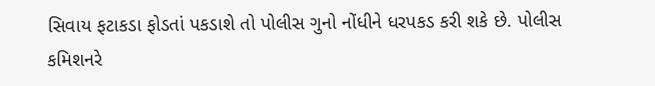સિવાય ફટાકડા ફોડતાં પકડાશે તો પોલીસ ગુનો નોંધીને ધરપકડ કરી શકે છે. પોલીસ કમિશનરે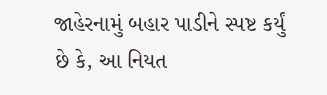જાહેરનામું બહાર પાડીને સ્પષ્ટ કર્યું છે કે, આ નિયત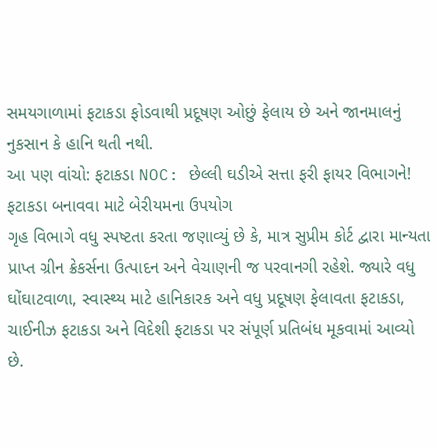સમયગાળામાં ફટાકડા ફોડવાથી પ્રદૂષણ ઓછું ફેલાય છે અને જાનમાલનું નુકસાન કે હાનિ થતી નથી.
આ પણ વાંચો: ફટાકડા NOC: છેલ્લી ઘડીએ સત્તા ફરી ફાયર વિભાગને!
ફટાકડા બનાવવા માટે બેરીયમના ઉપયોગ
ગૃહ વિભાગે વધુ સ્પષ્ટતા કરતા જણાવ્યું છે કે, માત્ર સુપ્રીમ કોર્ટ દ્વારા માન્યતા પ્રાપ્ત ગ્રીન ક્રેકર્સના ઉત્પાદન અને વેચાણની જ પરવાનગી રહેશે. જ્યારે વધુ ઘોંઘાટવાળા, સ્વાસ્થ્ય માટે હાનિકારક અને વધુ પ્રદૂષણ ફેલાવતા ફટાકડા, ચાઈનીઝ ફટાકડા અને વિદેશી ફટાકડા પર સંપૂર્ણ પ્રતિબંધ મૂકવામાં આવ્યો છે.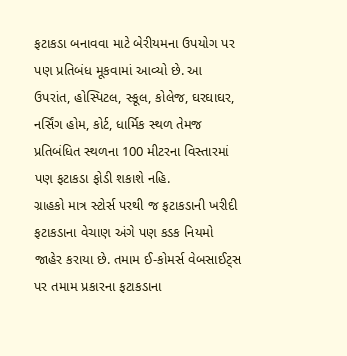ફટાકડા બનાવવા માટે બેરીયમના ઉપયોગ પર પણ પ્રતિબંધ મૂકવામાં આવ્યો છે. આ ઉપરાંત, હોસ્પિટલ, સ્કૂલ, કોલેજ, ઘરઘાઘર, નર્સિંગ હોમ, કોર્ટ, ધાર્મિક સ્થળ તેમજ પ્રતિબંધિત સ્થળના 100 મીટરના વિસ્તારમાં પણ ફટાકડા ફોડી શકાશે નહિ.
ગ્રાહકો માત્ર સ્ટોર્સ પરથી જ ફટાકડાની ખરીદી
ફટાકડાના વેચાણ અંગે પણ કડક નિયમો જાહેર કરાયા છે. તમામ ઈ-કોમર્સ વેબસાઈટ્સ પર તમામ પ્રકારના ફટાકડાના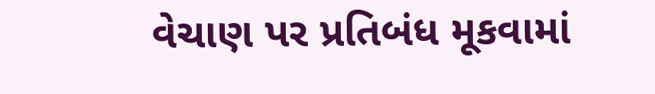વેચાણ પર પ્રતિબંધ મૂકવામાં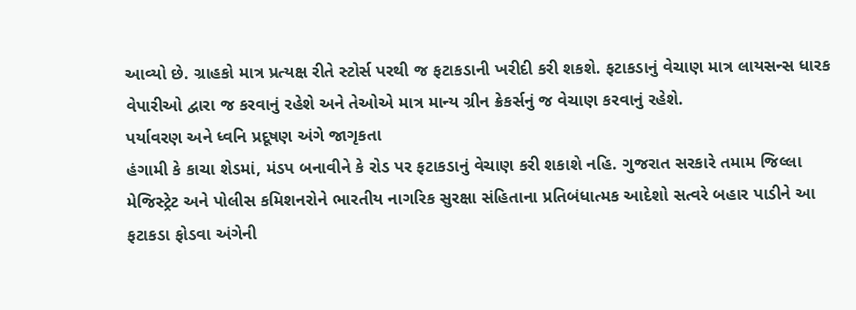આવ્યો છે. ગ્રાહકો માત્ર પ્રત્યક્ષ રીતે સ્ટોર્સ પરથી જ ફટાકડાની ખરીદી કરી શકશે. ફટાકડાનું વેચાણ માત્ર લાયસન્સ ધારક વેપારીઓ દ્વારા જ કરવાનું રહેશે અને તેઓએ માત્ર માન્ય ગ્રીન ક્રેકર્સનું જ વેચાણ કરવાનું રહેશે.
પર્યાવરણ અને ધ્વનિ પ્રદૂષણ અંગે જાગૃકતા
હંગામી કે કાચા શેડમાં, મંડપ બનાવીને કે રોડ પર ફટાકડાનું વેચાણ કરી શકાશે નહિ. ગુજરાત સરકારે તમામ જિલ્લા મેજિસ્ટ્રેટ અને પોલીસ કમિશનરોને ભારતીય નાગરિક સુરક્ષા સંહિતાના પ્રતિબંધાત્મક આદેશો સત્વરે બહાર પાડીને આ ફટાકડા ફોડવા અંગેની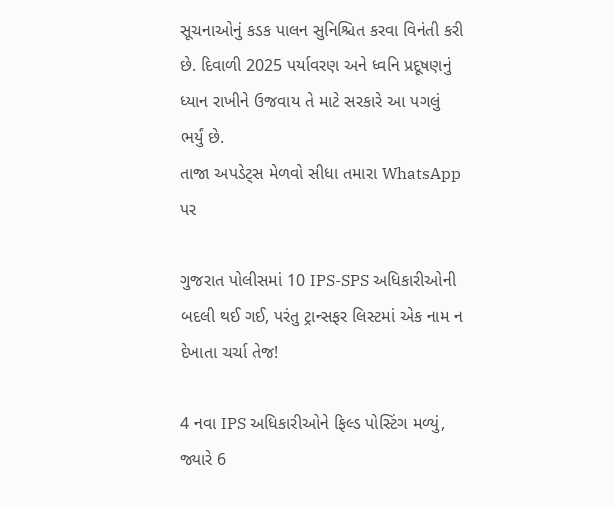સૂચનાઓનું કડક પાલન સુનિશ્ચિત કરવા વિનંતી કરી છે. દિવાળી 2025 પર્યાવરણ અને ધ્વનિ પ્રદૂષણનું ધ્યાન રાખીને ઉજવાય તે માટે સરકારે આ પગલું ભર્યું છે.
તાજા અપડેટ્સ મેળવો સીધા તમારા WhatsApp પર

ગુજરાત પોલીસમાં 10 IPS-SPS અધિકારીઓની બદલી થઈ ગઈ, પરંતુ ટ્રાન્સફર લિસ્ટમાં એક નામ ન દેખાતા ચર્ચા તેજ!

4 નવા IPS અધિકારીઓને ફિલ્ડ પોસ્ટિંગ મળ્યું, જ્યારે 6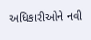અધિકારીઓને નવી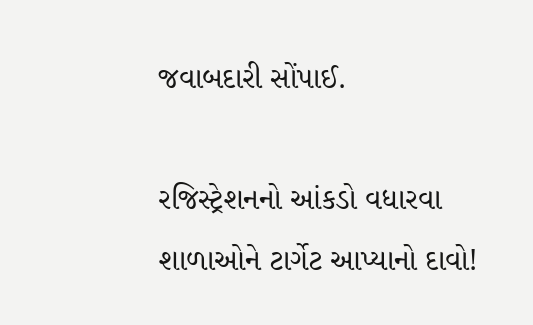જવાબદારી સોંપાઈ.

રજિસ્ટ્રેશનનો આંકડો વધારવા શાળાઓને ટાર્ગેટ આપ્યાનો દાવો!